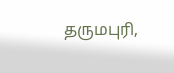தருமபுரி,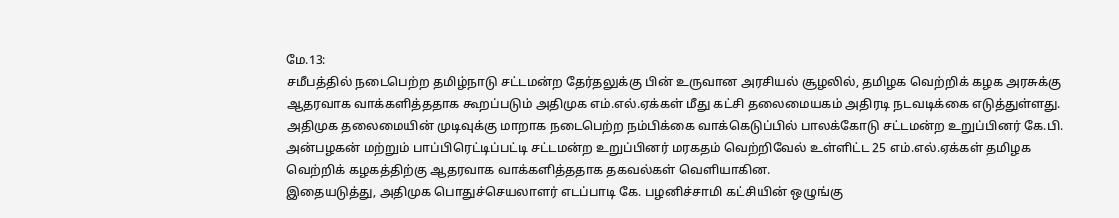மே.13:
சமீபத்தில் நடைபெற்ற தமிழ்நாடு சட்டமன்ற தேர்தலுக்கு பின் உருவான அரசியல் சூழலில், தமிழக வெற்றிக் கழக அரசுக்கு ஆதரவாக வாக்களித்ததாக கூறப்படும் அதிமுக எம்.எல்.ஏக்கள் மீது கட்சி தலைமையகம் அதிரடி நடவடிக்கை எடுத்துள்ளது.
அதிமுக தலைமையின் முடிவுக்கு மாறாக நடைபெற்ற நம்பிக்கை வாக்கெடுப்பில் பாலக்கோடு சட்டமன்ற உறுப்பினர் கே.பி. அன்பழகன் மற்றும் பாப்பிரெட்டிப்பட்டி சட்டமன்ற உறுப்பினர் மரகதம் வெற்றிவேல் உள்ளிட்ட 25 எம்.எல்.ஏக்கள் தமிழக வெற்றிக் கழகத்திற்கு ஆதரவாக வாக்களித்ததாக தகவல்கள் வெளியாகின.
இதையடுத்து, அதிமுக பொதுச்செயலாளர் எடப்பாடி கே. பழனிச்சாமி கட்சியின் ஒழுங்கு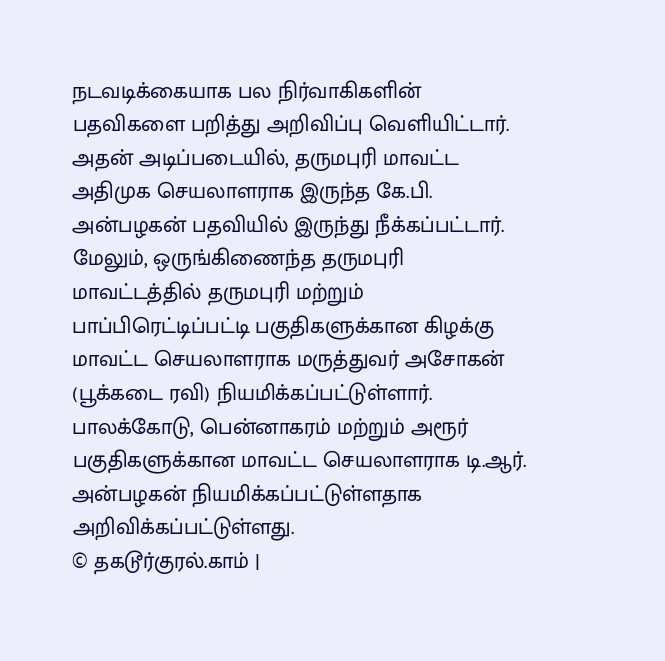நடவடிக்கையாக பல நிர்வாகிகளின் பதவிகளை பறித்து அறிவிப்பு வெளியிட்டார். அதன் அடிப்படையில், தருமபுரி மாவட்ட அதிமுக செயலாளராக இருந்த கே.பி. அன்பழகன் பதவியில் இருந்து நீக்கப்பட்டார்.
மேலும், ஒருங்கிணைந்த தருமபுரி மாவட்டத்தில் தருமபுரி மற்றும் பாப்பிரெட்டிப்பட்டி பகுதிகளுக்கான கிழக்கு மாவட்ட செயலாளராக மருத்துவர் அசோகன் (பூக்கடை ரவி) நியமிக்கப்பட்டுள்ளார். பாலக்கோடு, பென்னாகரம் மற்றும் அரூர் பகுதிகளுக்கான மாவட்ட செயலாளராக டி.ஆர். அன்பழகன் நியமிக்கப்பட்டுள்ளதாக அறிவிக்கப்பட்டுள்ளது.
© தகடூர்குரல்.காம் |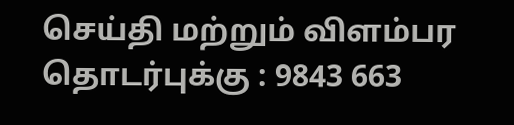செய்தி மற்றும் விளம்பர தொடர்புக்கு : 9843 663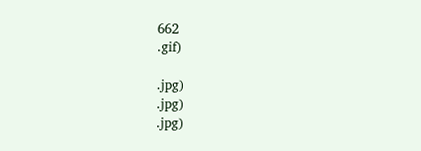662
.gif)

.jpg)
.jpg)
.jpg)